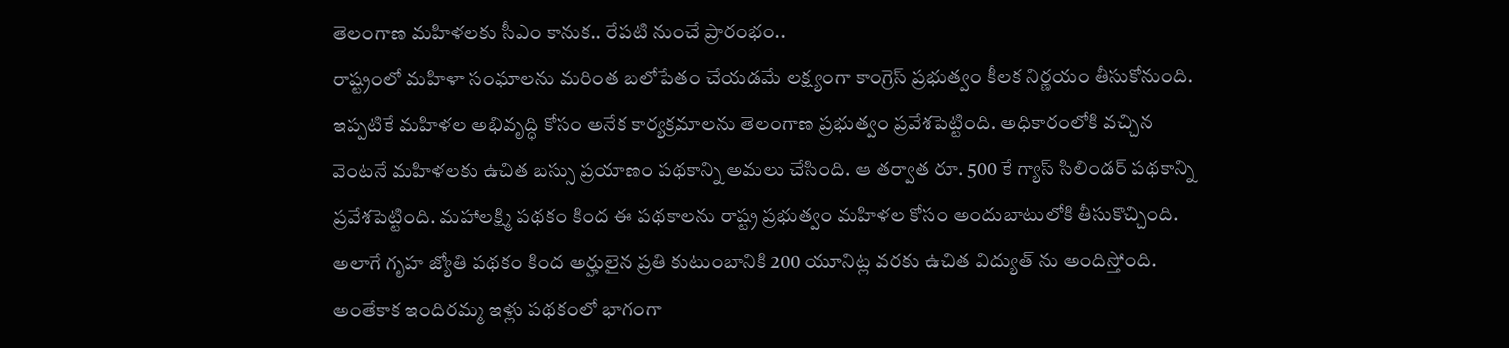తెలంగాణ మహిళలకు సీఎం కానుక.. రేపటి నుంచే ప్రారంభం..
రాష్ట్రంలో మహిళా సంఘాలను మరింత బలోపేతం చేయడమే లక్ష్యంగా కాంగ్రెస్ ప్రభుత్వం కీలక నిర్ణయం తీసుకోనుంది. ఇప్పటికే మహిళల అభివృద్ధి కోసం అనేక కార్యక్రమాలను తెలంగాణ ప్రభుత్వం ప్రవేశపెట్టింది. అధికారంలోకి వచ్చిన వెంటనే మహిళలకు ఉచిత బస్సు ప్రయాణం పథకాన్ని అమలు చేసింది. ఆ తర్వాత రూ. 500 కే గ్యాస్ సిలిండర్ పథకాన్ని ప్రవేశపెట్టింది. మహాలక్ష్మి పథకం కింద ఈ పథకాలను రాష్ట్ర ప్రభుత్వం మహిళల కోసం అందుబాటులోకి తీసుకొచ్చింది.
అలాగే గృహ జ్యోతి పథకం కింద అర్హులైన ప్రతి కుటుంబానికి 200 యూనిట్ల వరకు ఉచిత విద్యుత్ ను అందిస్తోంది. అంతేకాక ఇందిరమ్మ ఇళ్లు పథకంలో భాగంగా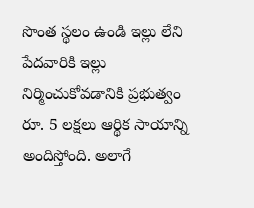సొంత స్థలం ఉండి ఇల్లు లేని పేదవారికి ఇల్లు నిర్మించుకోవడానికి ప్రభుత్వం రూ. 5 లక్షలు ఆర్థిక సాయాన్ని అందిస్తోంది. అలాగే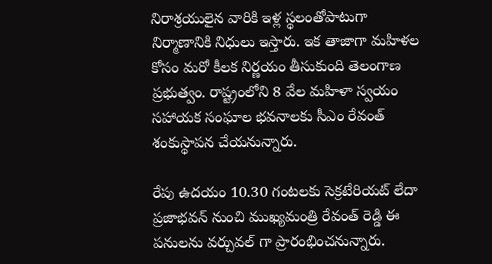నిరాశ్రయులైన వారికి ఇళ్ల స్థలంతోపాటుగా నిర్మాణానికి నిధులు ఇస్తారు. ఇక తాజాగా మహిళల కోసం మరో కీలక నిర్ణయం తీసుకుంది తెలంగాణ ప్రభుత్వం. రాష్ట్రంలోని 8 వేల మహిళా స్వయం సహాయక సంఘాల భవనాలకు సీఎం రేవంత్ శంకుస్థాపన చేయనున్నారు.

రేపు ఉదయం 10.30 గంటలకు సెక్రటేరియట్ లేదా ప్రజాభవన్ నుంచి ముఖ్యమంత్రి రేవంత్ రెడ్డి ఈ పనులను వర్చువల్ గా ప్రారంభించనున్నారు.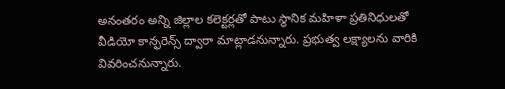అనంతరం అన్ని జిల్లాల కలెక్టర్లతో పాటు స్థానిక మహిళా ప్రతినిధులతో వీడియో కాన్ఫరెన్స్ ద్వారా మాట్లాడనున్నారు. ప్రభుత్వ లక్ష్యాలను వారికి వివరించనున్నారు.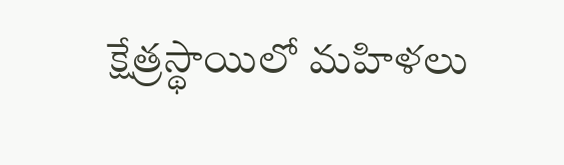క్షేత్రస్థాయిలో మహిళలు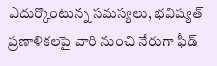ఎదుర్కొంటున్న సమస్యలు, భవిష్యత్ ప్రణాళికలపై వారి నుంచి నేరుగా ఫీడ్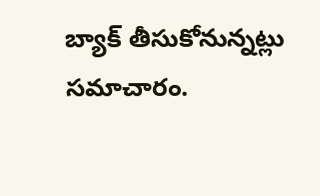బ్యాక్ తీసుకోనున్నట్లు సమాచారం.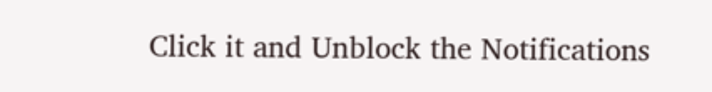Click it and Unblock the Notifications